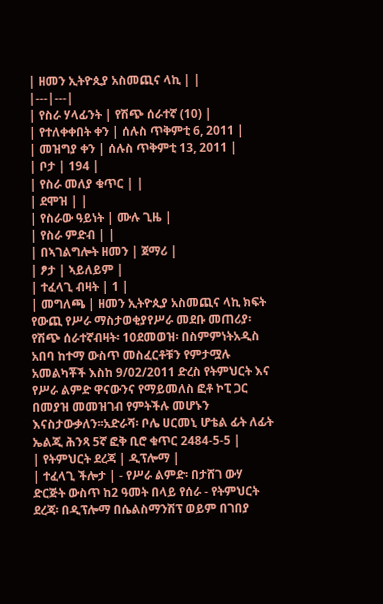| ዘመን ኢትዮጲያ አስመጪና ላኪ | |
|---|---|
| የስራ ሃላፊንት | የሽጭ ሰራተኛ (10) |
| የተለቀቀበት ቀን | ሰሉስ ጥቅምቲ 6, 2011 |
| መዝግያ ቀን | ሰሉስ ጥቅምቲ 13, 2011 |
| ቦታ | 194 |
| የስራ መለያ ቁጥር | |
| ደሞዝ | |
| የስራው ዓይነት | ሙሉ ጊዜ |
| የስራ ምድብ | |
| በኣገልግሎት ዘመን | ጀማሪ |
| ፆታ | ኣይለይም |
| ተፈላጊ ብዛት | 1 |
| መግለጫ | ዘመን ኢትዮጲያ አስመጪና ላኪ ክፍት የውጪ የሥራ ማስታወቂያየሥራ መደቡ መጠሪያ፡የሽጭ ሰራተኛብዛት፡ 10ደመወዝ፡ በስምምነትአዲስ አበባ ከተማ ውስጥ መስፈርቶቹን የምታሟሉ አመልካቾች እስከ 9/02/2011 ድረስ የትምህርት እና የሥራ ልምድ ዋናውንና የማይመለስ ፎቶ ኮፒ ጋር በመያዝ መመዝገብ የምትችሉ መሆኑን እናስታውቃለን፡፡አድራሻ፡ ቦሌ ሀርመኒ ሆቴል ፊት ለፊት ኤልጂ ሕንጻ 5ኛ ፎቅ ቢሮ ቁጥር 2484-5-5 |
| የትምህርት ደረጃ | ዲፕሎማ |
| ተፈላጊ ችሎታ | - የሥራ ልምድ፡ በታሸገ ውሃ ድርጅት ውስጥ ከ2 ዓመት በላይ የሰራ - የትምህርት ደረጃ፡ በዲፕሎማ በሴልስማንሽፕ ወይም በገበያ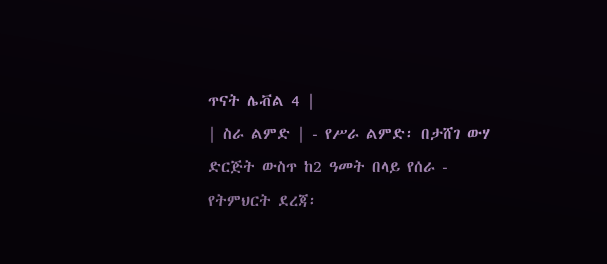ጥናት ሌቭል 4 |
| ስራ ልምድ | - የሥራ ልምድ፡ በታሸገ ውሃ ድርጅት ውስጥ ከ2 ዓመት በላይ የሰራ - የትምህርት ደረጃ፡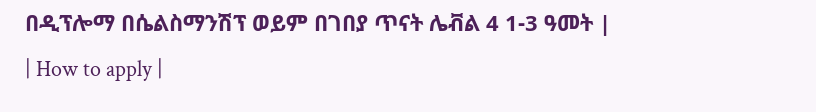በዲፕሎማ በሴልስማንሽፕ ወይም በገበያ ጥናት ሌቭል 4 1-3 ዓመት |
| How to apply |